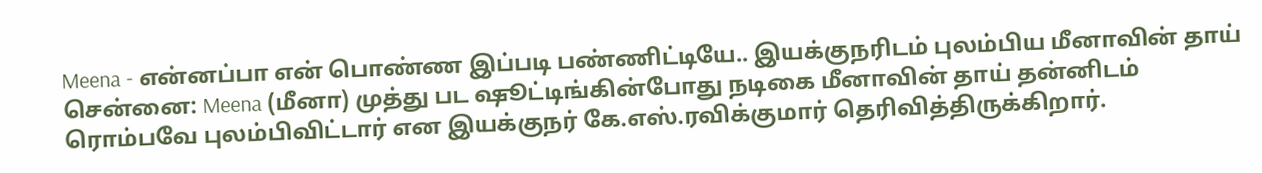Meena - என்னப்பா என் பொண்ண இப்படி பண்ணிட்டியே.. இயக்குநரிடம் புலம்பிய மீனாவின் தாய்
சென்னை: Meena (மீனா) முத்து பட ஷூட்டிங்கின்போது நடிகை மீனாவின் தாய் தன்னிடம் ரொம்பவே புலம்பிவிட்டார் என இயக்குநர் கே.எஸ்.ரவிக்குமார் தெரிவித்திருக்கிறார்.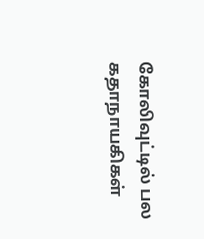கோலிவுட்டில் பல கதாநாயகிகள்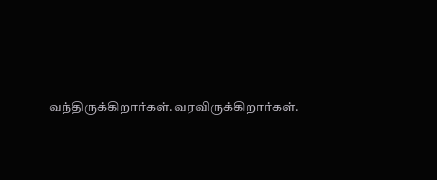வந்திருக்கிறார்கள்.வரவிருக்கிறார்கள்.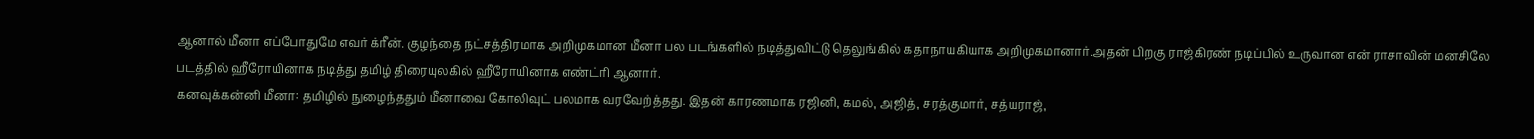ஆனால் மீனா எப்போதுமே எவர் க்ரீன். குழந்தை நட்சத்திரமாக அறிமுகமான மீனா பல படங்களில் நடித்துவிட்டு தெலுங்கில் கதாநாயகியாக அறிமுகமானார்.அதன் பிறகு ராஜ்கிரண் நடிப்பில் உருவான என் ராசாவின் மனசிலே படத்தில் ஹீரோயினாக நடித்து தமிழ் திரையுலகில் ஹீரோயினாக எண்ட்ரி ஆனார்.
கனவுக்கன்னி மீனா: தமிழில் நுழைந்ததும் மீனாவை கோலிவுட் பலமாக வரவேற்த்தது. இதன் காரணமாக ரஜினி, கமல், அஜித், சரத்குமார், சத்யராஜ்,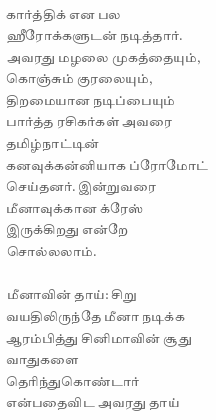கார்த்திக் என பல ஹீரோக்களுடன் நடித்தார். அவரது மழலை முகத்தையும், கொஞ்சும் குரலையும், திறமையான நடிப்பையும் பார்த்த ரசிகர்கள் அவரை தமிழ்நாட்டின் கனவுக்கன்னியாக ப்ரோமோட் செய்தனர். இன்றுவரை மீனாவுக்கான க்ரேஸ் இருக்கிறது என்றே சொல்லலாம்.

மீனாவின் தாய்: சிறு வயதிலிருந்தே மீனா நடிக்க ஆரம்பித்து சினிமாவின் சூது வாதுகளை தெரிந்துகொண்டார் என்பதைவிட அவரது தாய்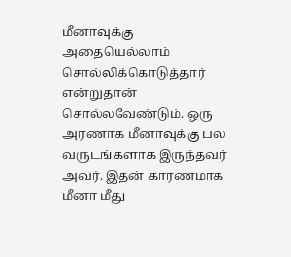மீனாவுக்கு அதையெல்லாம் சொல்லிக்கொடுத்தார் என்றுதான் சொல்லவேண்டும். ஒரு அரணாக மீனாவுக்கு பல வருடங்களாக இருந்தவர் அவர். இதன் காரணமாக மீனா மீது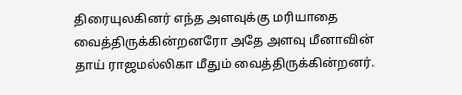திரையுலகினர் எந்த அளவுக்கு மரியாதை வைத்திருக்கின்றனரோ அதே அளவு மீனாவின் தாய் ராஜமல்லிகா மீதும் வைத்திருக்கின்றனர்.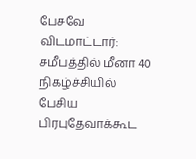பேசவே விடமாட்டார்: சமீபத்தில் மீனா 40 நிகழ்ச்சியில் பேசிய பிரபுதேவாக்கூட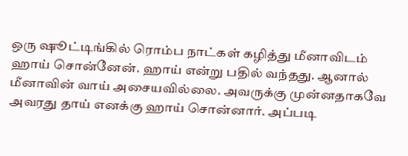ஒரு ஷூட்டிங்கில் ரொம்ப நாட்கள் கழித்து மீனாவிடம் ஹாய் சொன்னேன். ஹாய் என்று பதில் வந்தது. ஆனால் மீனாவின் வாய் அசையவில்லை. அவருக்கு முன்னதாகவே அவரது தாய் எனக்கு ஹாய் சொன்னார். அப்படி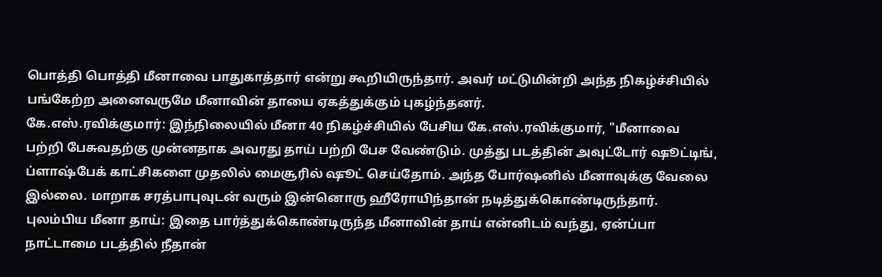பொத்தி பொத்தி மீனாவை பாதுகாத்தார் என்று கூறியிருந்தார். அவர் மட்டுமின்றி அந்த நிகழ்ச்சியில் பங்கேற்ற அனைவருமே மீனாவின் தாயை ஏகத்துக்கும் புகழ்ந்தனர்.
கே.எஸ்.ரவிக்குமார்: இந்நிலையில் மீனா 40 நிகழ்ச்சியில் பேசிய கே.எஸ்.ரவிக்குமார், "மீனாவை பற்றி பேசுவதற்கு முன்னதாக அவரது தாய் பற்றி பேச வேண்டும். முத்து படத்தின் அவுட்டோர் ஷூட்டிங், ப்ளாஷ்பேக் காட்சிகளை முதலில் மைசூரில் ஷூட் செய்தோம். அந்த போர்ஷனில் மீனாவுக்கு வேலை இல்லை. மாறாக சரத்பாபுவுடன் வரும் இன்னொரு ஹீரோயிந்தான் நடித்துக்கொண்டிருந்தார்.
புலம்பிய மீனா தாய்: இதை பார்த்துக்கொண்டிருந்த மீனாவின் தாய் என்னிடம் வந்து, ஏன்ப்பா நாட்டாமை படத்தில் நீதான்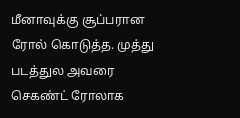மீனாவுக்கு சூப்பரான ரோல் கொடுத்த. முத்து படத்துல அவரை செகண்ட் ரோலாக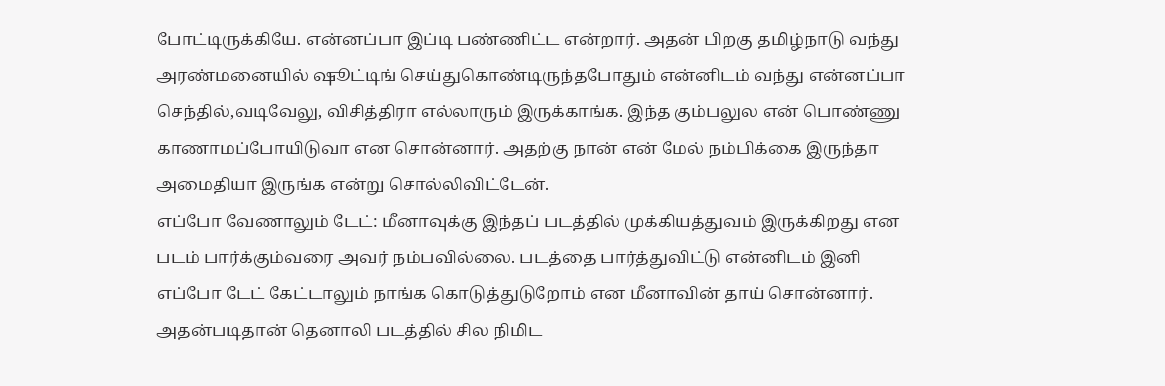போட்டிருக்கியே. என்னப்பா இப்டி பண்ணிட்ட என்றார். அதன் பிறகு தமிழ்நாடு வந்து அரண்மனையில் ஷூட்டிங் செய்துகொண்டிருந்தபோதும் என்னிடம் வந்து என்னப்பா செந்தில்,வடிவேலு, விசித்திரா எல்லாரும் இருக்காங்க. இந்த கும்பலுல என் பொண்ணு காணாமப்போயிடுவா என சொன்னார். அதற்கு நான் என் மேல் நம்பிக்கை இருந்தா அமைதியா இருங்க என்று சொல்லிவிட்டேன்.
எப்போ வேணாலும் டேட்: மீனாவுக்கு இந்தப் படத்தில் முக்கியத்துவம் இருக்கிறது என படம் பார்க்கும்வரை அவர் நம்பவில்லை. படத்தை பார்த்துவிட்டு என்னிடம் இனி எப்போ டேட் கேட்டாலும் நாங்க கொடுத்துடுறோம் என மீனாவின் தாய் சொன்னார். அதன்படிதான் தெனாலி படத்தில் சில நிமிட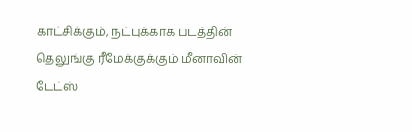காட்சிக்கும், நட்புக்காக படத்தின் தெலுங்கு ரீமேக்குக்கும் மீனாவின் டேட்ஸ்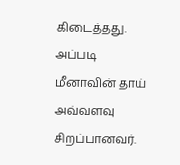கிடைத்தது. அப்படி மீனாவின் தாய் அவ்வளவு சிறப்பானவர்.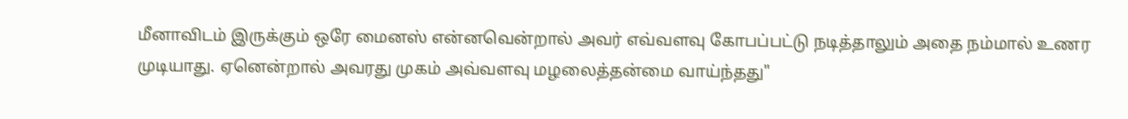மீனாவிடம் இருக்கும் ஒரே மைனஸ் என்னவென்றால் அவர் எவ்வளவு கோபப்பட்டு நடித்தாலும் அதை நம்மால் உணர முடியாது. ஏனென்றால் அவரது முகம் அவ்வளவு மழலைத்தன்மை வாய்ந்தது"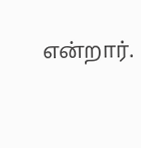என்றார்.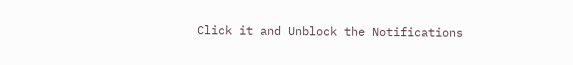Click it and Unblock the Notifications